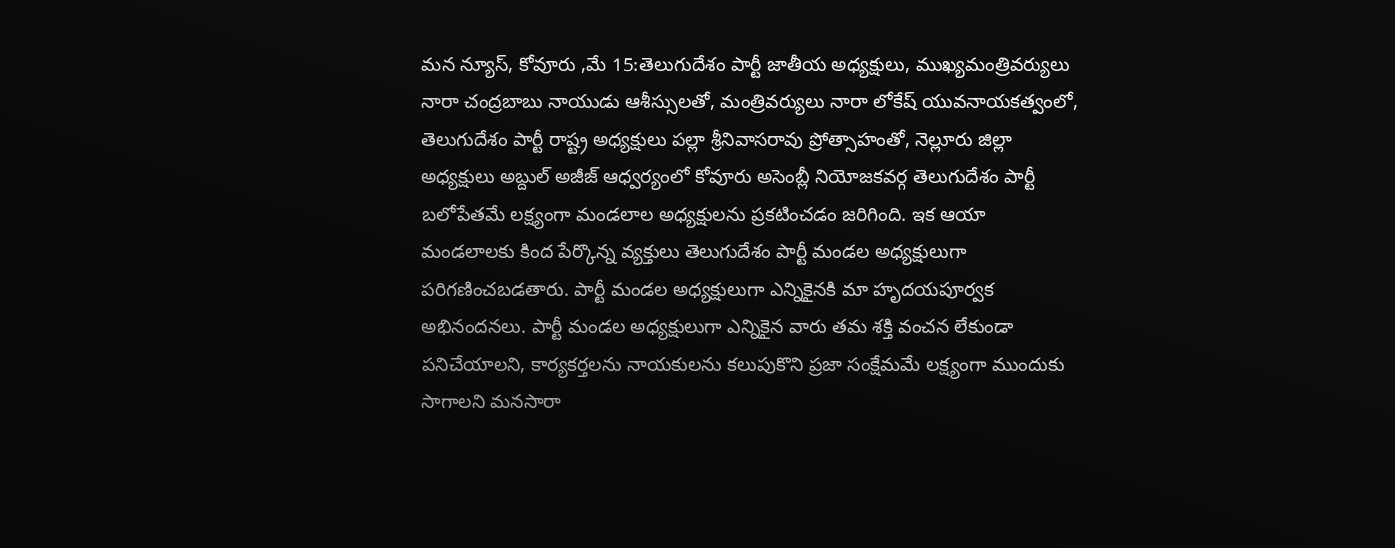మన న్యూస్, కోవూరు ,మే 15:తెలుగుదేశం పార్టీ జాతీయ అధ్యక్షులు, ముఖ్యమంత్రివర్యులు నారా చంద్రబాబు నాయుడు ఆశీస్సులతో, మంత్రివర్యులు నారా లోకేష్ యువనాయకత్వంలో, తెలుగుదేశం పార్టీ రాష్ట్ర అధ్యక్షులు పల్లా శ్రీనివాసరావు ప్రోత్సాహంతో, నెల్లూరు జిల్లా అధ్యక్షులు అబ్దుల్ అజీజ్ ఆధ్వర్యంలో కోవూరు అసెంబ్లీ నియోజకవర్గ తెలుగుదేశం పార్టీ బలోపేతమే లక్ష్యంగా మండలాల అధ్యక్షులను ప్రకటించడం జరిగింది. ఇక ఆయా మండలాలకు కింద పేర్కొన్న వ్యక్తులు తెలుగుదేశం పార్టీ మండల అధ్యక్షులుగా పరిగణించబడతారు. పార్టీ మండల అధ్యక్షులుగా ఎన్నికైనకి మా హృదయపూర్వక అభినందనలు. పార్టీ మండల అధ్యక్షులుగా ఎన్నికైన వారు తమ శక్తి వంచన లేకుండా పనిచేయాలని, కార్యకర్తలను నాయకులను కలుపుకొని ప్రజా సంక్షేమమే లక్ష్యంగా ముందుకు సాగాలని మనసారా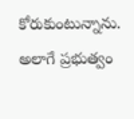కోరుకుంటున్నాను. అలాగే ప్రభుత్వం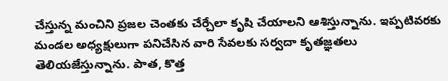చేస్తున్న మంచిని ప్రజల చెంతకు చేర్చేలా కృషి చేయాలని ఆశిస్తున్నాను. ఇప్పటివరకు మండల అధ్యక్షులుగా పనిచేసిన వారి సేవలకు సర్వదా కృతజ్ఞతలు తెలియజేస్తున్నాను. పాత, కొత్త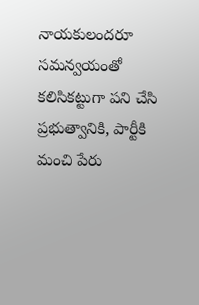నాయకులందరూ సమన్వయంతో కలిసికట్టుగా పని చేసి ప్రభుత్వానికి, పార్టీకి మంచి పేరు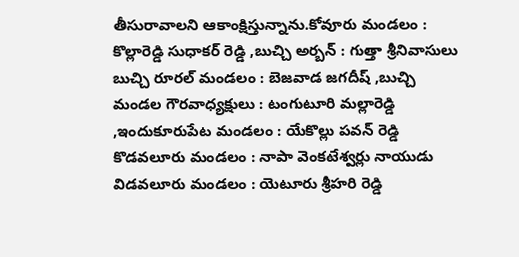తీసురావాలని ఆకాంక్షిస్తున్నాను.కోవూరు మండలం : కొల్లారెడ్డి సుధాకర్ రెడ్డి ,బుచ్చి అర్బన్ : గుత్తా శ్రీనివాసులు బుచ్చి రూరల్ మండలం : బెజవాడ జగదీష్ ,బుచ్చి మండల గౌరవాధ్యక్షులు : టంగుటూరి మల్లారెడ్డి ,ఇందుకూరుపేట మండలం : యేకొల్లు పవన్ రెడ్డి కొడవలూరు మండలం : నాపా వెంకటేశ్వర్లు నాయుడు విడవలూరు మండలం : యెటూరు శ్రీహరి రెడ్డి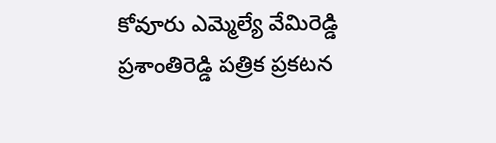కోవూరు ఎమ్మెల్యే వేమిరెడ్డి ప్రశాంతిరెడ్డి పత్రిక ప్రకటన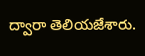ద్వారా తెలియజేశారు.